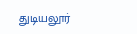துடியலூர்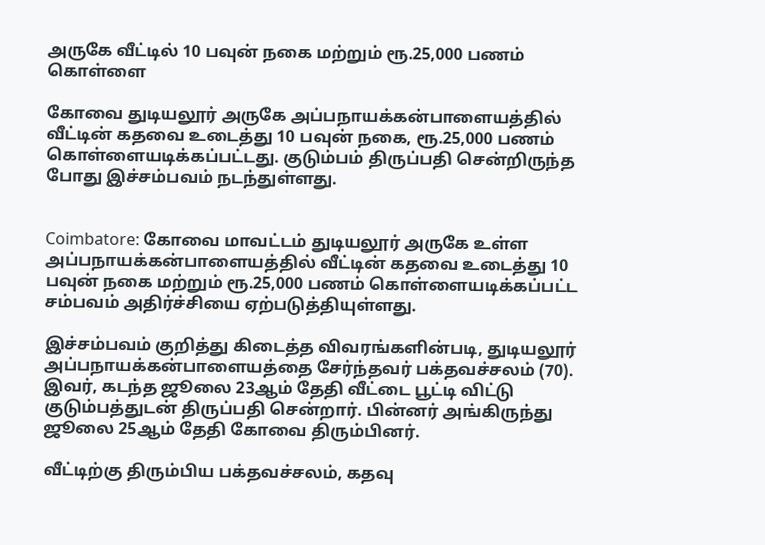அருகே வீட்டில் 10 பவுன் நகை மற்றும் ரூ.25,000 பணம் கொள்ளை

கோவை துடியலூர் அருகே அப்பநாயக்கன்பாளையத்தில் வீட்டின் கதவை உடைத்து 10 பவுன் நகை, ரூ.25,000 பணம் கொள்ளையடிக்கப்பட்டது. குடும்பம் திருப்பதி சென்றிருந்த போது இச்சம்பவம் நடந்துள்ளது.


Coimbatore: கோவை மாவட்டம் துடியலூர் அருகே உள்ள அப்பநாயக்கன்பாளையத்தில் வீட்டின் கதவை உடைத்து 10 பவுன் நகை மற்றும் ரூ.25,000 பணம் கொள்ளையடிக்கப்பட்ட சம்பவம் அதிர்ச்சியை ஏற்படுத்தியுள்ளது.

இச்சம்பவம் குறித்து கிடைத்த விவரங்களின்படி, துடியலூர் அப்பநாயக்கன்பாளையத்தை சேர்ந்தவர் பக்தவச்சலம் (70). இவர், கடந்த ஜூலை 23ஆம் தேதி வீட்டை பூட்டி விட்டு குடும்பத்துடன் திருப்பதி சென்றார். பின்னர் அங்கிருந்து ஜூலை 25ஆம் தேதி கோவை திரும்பினர்.

வீட்டிற்கு திரும்பிய பக்தவச்சலம், கதவு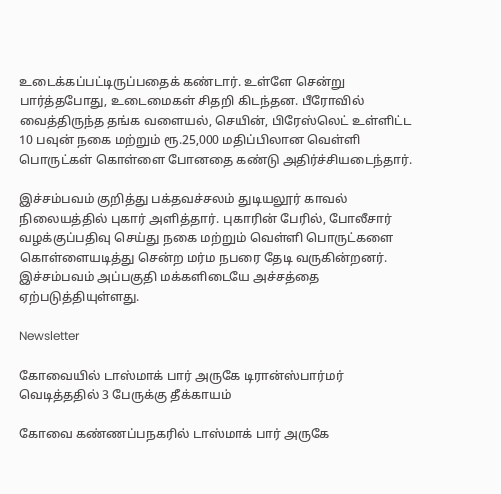உடைக்கப்பட்டிருப்பதைக் கண்டார். உள்ளே சென்று பார்த்தபோது, உடைமைகள் சிதறி கிடந்தன. பீரோவில் வைத்திருந்த தங்க வளையல், செயின், பிரேஸ்லெட் உள்ளிட்ட 10 பவுன் நகை மற்றும் ரூ.25,000 மதிப்பிலான வெள்ளி பொருட்கள் கொள்ளை போனதை கண்டு அதிர்ச்சியடைந்தார்.

இச்சம்பவம் குறித்து பக்தவச்சலம் துடியலூர் காவல் நிலையத்தில் புகார் அளித்தார். புகாரின் பேரில், போலீசார் வழக்குப்பதிவு செய்து நகை மற்றும் வெள்ளி பொருட்களை கொள்ளையடித்து சென்ற மர்ம நபரை தேடி வருகின்றனர். இச்சம்பவம் அப்பகுதி மக்களிடையே அச்சத்தை ஏற்படுத்தியுள்ளது.

Newsletter

கோவையில் டாஸ்மாக் பார் அருகே டிரான்ஸ்பார்மர் வெடித்ததில் 3 பேருக்கு தீக்காயம்

கோவை கண்ணப்பநகரில் டாஸ்மாக் பார் அருகே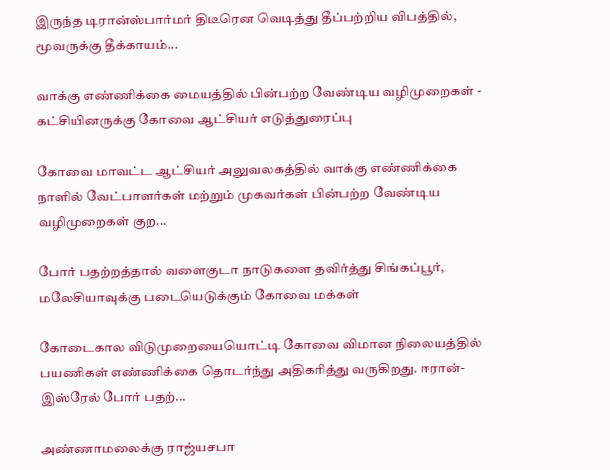இருந்த டிரான்ஸ்பார்மர் திடீரென வெடித்து தீப்பற்றிய விபத்தில், மூவருக்கு தீக்காயம்...

வாக்கு எண்ணிக்கை மையத்தில் பின்பற்ற வேண்டிய வழிமுறைகள் - கட்சியினருக்கு கோவை ஆட்சியர் எடுத்துரைப்பு

கோவை மாவட்ட ஆட்சியர் அலுவலகத்தில் வாக்கு எண்ணிக்கை நாளில் வேட்பாளர்கள் மற்றும் முகவர்கள் பின்பற்ற வேண்டிய வழிமுறைகள் குற...

போர் பதற்றத்தால் வளைகுடா நாடுகளை தவிர்த்து சிங்கப்பூர், மலேசியாவுக்கு படையெடுக்கும் கோவை மக்கள்

கோடைகால விடுமுறையையொட்டி கோவை விமான நிலையத்தில் பயணிகள் எண்ணிக்கை தொடர்ந்து அதிகரித்து வருகிறது. ஈரான்-இஸ்ரேல் போர் பதற்...

அண்ணாமலைக்கு ராஜ்யசபா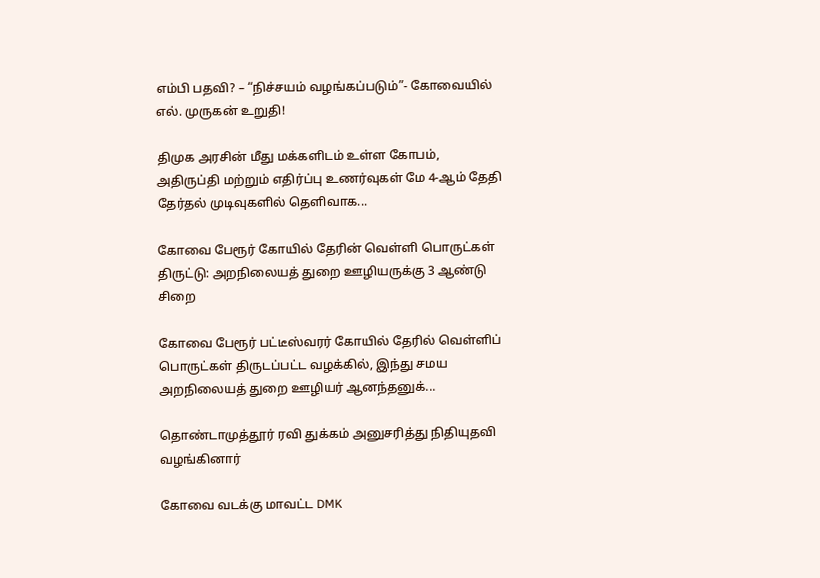எம்பி பதவி? – “நிச்சயம் வழங்கப்படும்”- கோவையில் எல். முருகன் உறுதி!

திமுக அரசின் மீது மக்களிடம் உள்ள கோபம், அதிருப்தி மற்றும் எதிர்ப்பு உணர்வுகள் மே 4-ஆம் தேதி தேர்தல் முடிவுகளில் தெளிவாக...

கோவை பேரூர் கோயில் தேரின் வெள்ளி பொருட்கள் திருட்டு: அறநிலையத் துறை ஊழியருக்கு 3 ஆண்டு சிறை

கோவை பேரூர் பட்டீஸ்வரர் கோயில் தேரில் வெள்ளிப் பொருட்கள் திருடப்பட்ட வழக்கில், இந்து சமய அறநிலையத் துறை ஊழியர் ஆனந்தனுக்...

தொண்டாமுத்தூர் ரவி துக்கம் அனுசரித்து நிதியுதவி வழங்கினார்

கோவை வடக்கு மாவட்ட DMK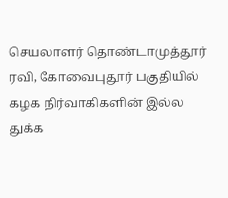செயலாளர் தொண்டாமுத்தூர் ரவி, கோவைபுதூர் பகுதியில் கழக நிர்வாகிகளின் இல்ல துக்க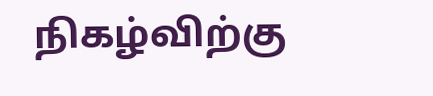நிகழ்விற்கு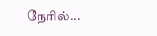நேரில்...